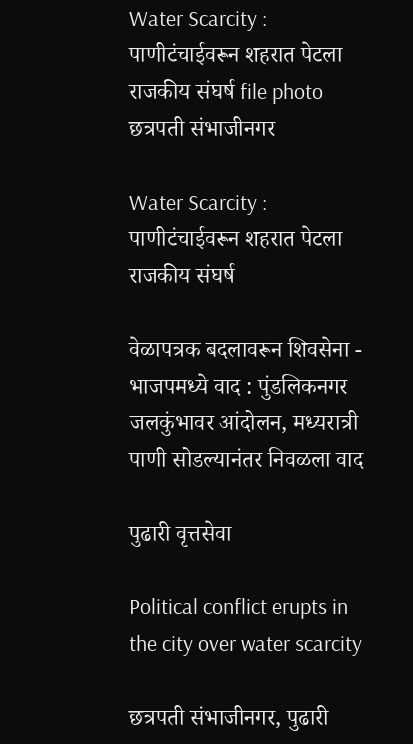Water Scarcity : पाणीटंचाईवरून शहरात पेटला राजकीय संघर्ष file photo
छत्रपती संभाजीनगर

Water Scarcity : पाणीटंचाईवरून शहरात पेटला राजकीय संघर्ष

वेळापत्रक बदलावरून शिवसेना - भाजपमध्ये वाद : पुंडलिकनगर जलकुंभावर आंदोलन, मध्यरात्री पाणी सोडल्यानंतर निवळला वाद

पुढारी वृत्तसेवा

Political conflict erupts in the city over water scarcity

छत्रपती संभाजीनगर, पुढारी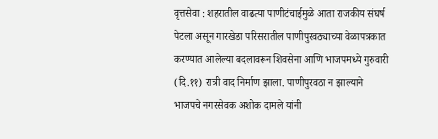वृत्तसेवा : शहरातील वाढत्या पाणीटंचाईमुळे आता राजकीय संघर्ष पेटला असून गारखेडा परिसरातील पाणीपुरवठ्याच्या वेळापत्रकात करण्यात आलेल्या बदलावरून शिवसेना आणि भाजपमध्ये गुरुवारी (दि.११) रात्री वाद निर्माण झाला. पाणीपुरवठा न झाल्याने भाजपचे नगरसेवक अशोक दामले यांनी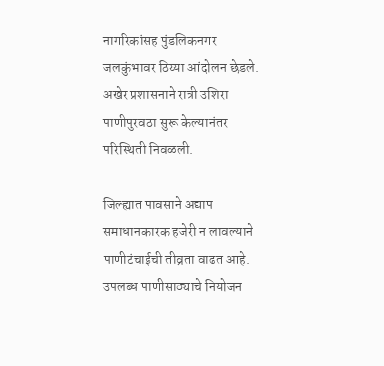नागरिकांसह पुंडलिकनगर जलकुंभावर ठिय्या आंदोलन छेडले. अखेर प्रशासनाने रात्री उशिरा पाणीपुरवठा सुरू केल्यानंतर परिस्थिती निवळली.

जिल्ह्यात पावसाने अद्याप समाधानकारक हजेरी न लावल्याने पाणीटंचाईची तीव्रता वाढत आहे. उपलब्ध पाणीसाठ्याचे नियोजन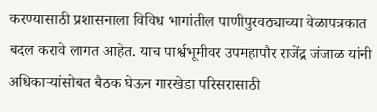करण्यासाठी प्रशासनाला विविध भागांतील पाणीपुरवठ्याच्या वेळापत्रकात बदल करावे लागत आहेत. याच पार्श्वभूमीवर उपमहापौर राजेंद्र जंजाळ यांनी अधिकाऱ्यांसोबत बैठक घेऊन गारखेडा परिसरासाठी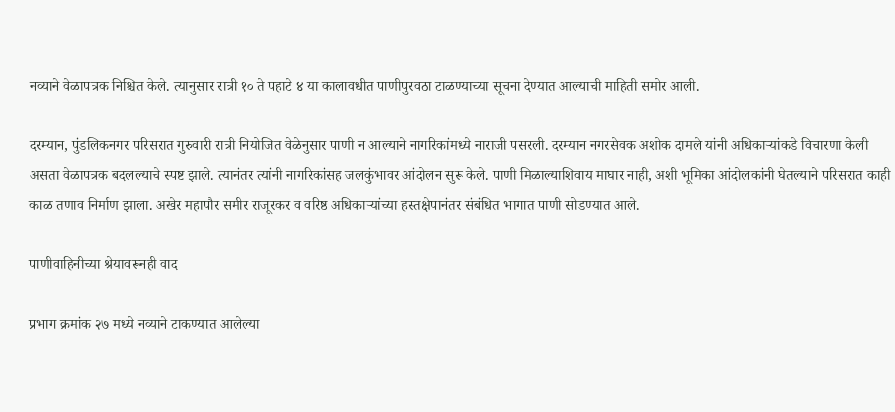नव्याने वेळापत्रक निश्चित केले. त्यानुसार रात्री १० ते पहाटे ४ या कालावधीत पाणीपुरवठा टाळण्याच्या सूचना देण्यात आल्याची माहिती समोर आली.

दरम्यान, पुंडलिकनगर परिसरात गुरुवारी रात्री नियोजित वेळेनुसार पाणी न आल्याने नागरिकांमध्ये नाराजी पसरली. दरम्यान नगरसेवक अशोक दामले यांनी अधिकाऱ्यांकडे विचारणा केली असता वेळापत्रक बदलल्याचे स्पष्ट झाले. त्यानंतर त्यांनी नागरिकांसह जलकुंभावर आंदोलन सुरू केले. पाणी मिळाल्याशिवाय माघार नाही, अशी भूमिका आंदोलकांनी घेतल्याने परिसरात काही काळ तणाव निर्माण झाला. अखेर महापौर समीर राजूरकर व वरिष्ठ अधिकाऱ्यांच्या हस्तक्षेपानंतर संबंधित भागात पाणी सोडण्यात आले.

पाणीवाहिनीच्या श्रेयावरूनही वाद

प्रभाग क्रमांक २७ मध्ये नव्याने टाकण्यात आलेल्या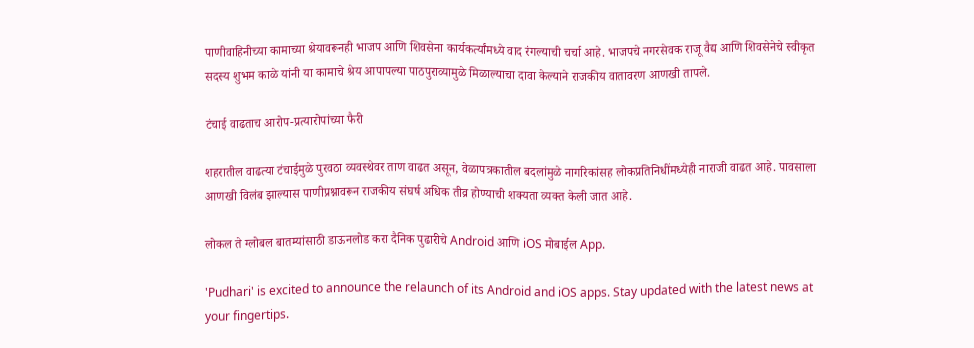पाणीवाहिनीच्या कामाच्या श्रेयावरूनही भाजप आणि शिवसेना कार्यकर्त्यांमध्ये वाद रंगल्याची चर्चा आहे. भाजपचे नगरसेवक राजू वैद्य आणि शिवसेनेचे स्वीकृत सदस्य शुभम काळे यांनी या कामाचे श्रेय आपापल्या पाठपुराव्यामुळे मिळाल्याचा दावा केल्याने राजकीय वातावरण आणखी तापले.

टंचाई वाढताच आरोप-प्रत्यारोपांच्या फैरी

शहरातील वाढत्या टंचाईमुळे पुरवठा व्यवस्थेवर ताण वाढत असून, वेळापत्रकातील बदलांमुळे नागरिकांसह लोकप्रतिनिधींमध्येही नाराजी वाढत आहे. पावसाला आणखी विलंब झाल्यास पाणीप्रश्नावरून राजकीय संघर्ष अधिक तीव्र होण्याची शक्यता व्यक्त केली जात आहे.

लोकल ते ग्लोबल बातम्यांसाठी डाऊनलोड करा दैनिक पुढारीचे Android आणि iOS मोबाईल App.

'Pudhari' is excited to announce the relaunch of its Android and iOS apps. Stay updated with the latest news at your fingertips.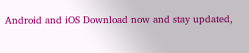Android and iOS Download now and stay updated,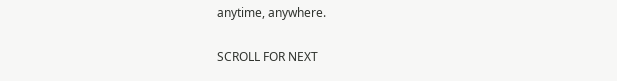anytime, anywhere.

SCROLL FOR NEXT